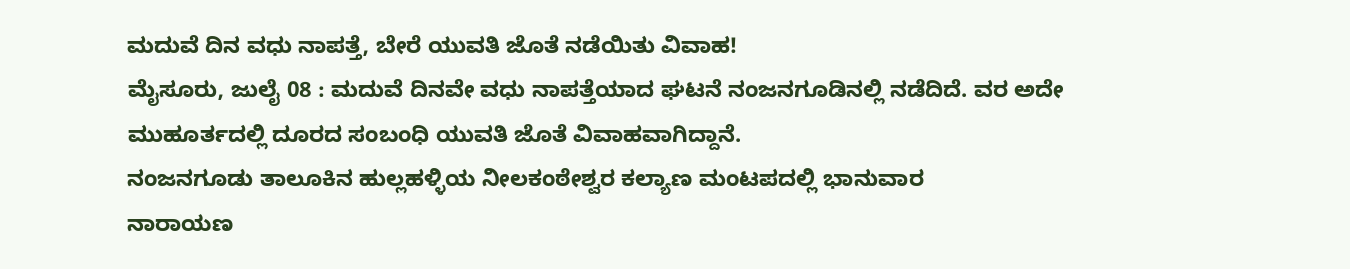ಮದುವೆ ದಿನ ವಧು ನಾಪತ್ತೆ, ಬೇರೆ ಯುವತಿ ಜೊತೆ ನಡೆಯಿತು ವಿವಾಹ!
ಮೈಸೂರು, ಜುಲೈ 08 : ಮದುವೆ ದಿನವೇ ವಧು ನಾಪತ್ತೆಯಾದ ಘಟನೆ ನಂಜನಗೂಡಿನಲ್ಲಿ ನಡೆದಿದೆ. ವರ ಅದೇ ಮುಹೂರ್ತದಲ್ಲಿ ದೂರದ ಸಂಬಂಧಿ ಯುವತಿ ಜೊತೆ ವಿವಾಹವಾಗಿದ್ದಾನೆ.
ನಂಜನಗೂಡು ತಾಲೂಕಿನ ಹುಲ್ಲಹಳ್ಳಿಯ ನೀಲಕಂಠೇಶ್ವರ ಕಲ್ಯಾಣ ಮಂಟಪದಲ್ಲಿ ಭಾನುವಾರ
ನಾರಾಯಣ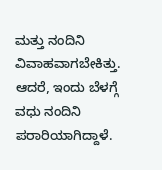ಮತ್ತು ನಂದಿನಿ ವಿವಾಹವಾಗಬೇಕಿತ್ತು. ಆದರೆ, ಇಂದು ಬೆಳಗ್ಗೆ ವಧು ನಂದಿನಿ ಪರಾರಿಯಾಗಿದ್ದಾಳೆ.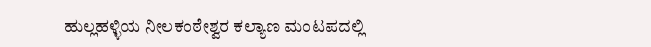ಹುಲ್ಲಹಳ್ಳಿಯ ನೀಲಕಂಠೇಶ್ವರ ಕಲ್ಯಾಣ ಮಂಟಪದಲ್ಲಿ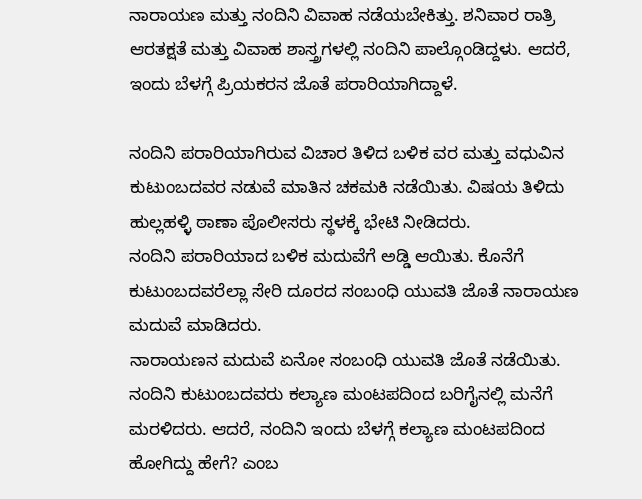ನಾರಾಯಣ ಮತ್ತು ನಂದಿನಿ ವಿವಾಹ ನಡೆಯಬೇಕಿತ್ತು. ಶನಿವಾರ ರಾತ್ರಿ ಆರತಕ್ಷತೆ ಮತ್ತು ವಿವಾಹ ಶಾಸ್ತ್ರಗಳಲ್ಲಿ ನಂದಿನಿ ಪಾಲ್ಗೊಂಡಿದ್ದಳು. ಆದರೆ, ಇಂದು ಬೆಳಗ್ಗೆ ಪ್ರಿಯಕರನ ಜೊತೆ ಪರಾರಿಯಾಗಿದ್ದಾಳೆ.

ನಂದಿನಿ ಪರಾರಿಯಾಗಿರುವ ವಿಚಾರ ತಿಳಿದ ಬಳಿಕ ವರ ಮತ್ತು ವಧುವಿನ ಕುಟುಂಬದವರ ನಡುವೆ ಮಾತಿನ ಚಕಮಕಿ ನಡೆಯಿತು. ವಿಷಯ ತಿಳಿದು ಹುಲ್ಲಹಳ್ಳಿ ಠಾಣಾ ಪೊಲೀಸರು ಸ್ಥಳಕ್ಕೆ ಭೇಟಿ ನೀಡಿದರು.
ನಂದಿನಿ ಪರಾರಿಯಾದ ಬಳಿಕ ಮದುವೆಗೆ ಅಡ್ಡಿ ಆಯಿತು. ಕೊನೆಗೆ ಕುಟುಂಬದವರೆಲ್ಲಾ ಸೇರಿ ದೂರದ ಸಂಬಂಧಿ ಯುವತಿ ಜೊತೆ ನಾರಾಯಣ ಮದುವೆ ಮಾಡಿದರು.
ನಾರಾಯಣನ ಮದುವೆ ಏನೋ ಸಂಬಂಧಿ ಯುವತಿ ಜೊತೆ ನಡೆಯಿತು. ನಂದಿನಿ ಕುಟುಂಬದವರು ಕಲ್ಯಾಣ ಮಂಟಪದಿಂದ ಬರಿಗೈನಲ್ಲಿ ಮನೆಗೆ ಮರಳಿದರು. ಆದರೆ, ನಂದಿನಿ ಇಂದು ಬೆಳಗ್ಗೆ ಕಲ್ಯಾಣ ಮಂಟಪದಿಂದ ಹೋಗಿದ್ದು ಹೇಗೆ? ಎಂಬ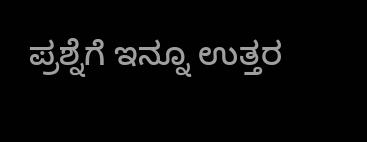ಪ್ರಶ್ನೆಗೆ ಇನ್ನೂ ಉತ್ತರ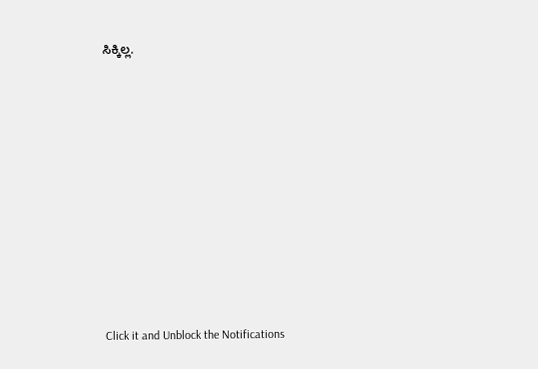ಸಿಕ್ಕಿಲ್ಲ.












Click it and Unblock the Notifications